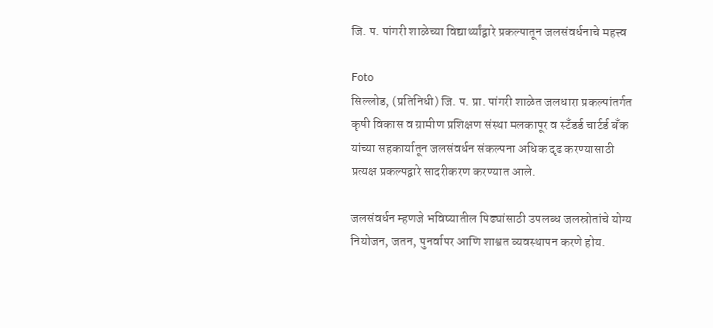जि. प. पांगरी शाळेच्या विद्यार्थ्यांद्वारे प्रकल्पातून जलसंवर्धनाचे महत्त्व

Foto
सिल्लोड, (प्रतिनिधी) जि. प. प्रा. पांगरी शाळेत जलधारा प्रकल्पांतर्गत कृषी विकास व ग्रामीण प्रशिक्षण संस्था मलकापूर व स्टँडर्ड चार्टर्ड बँक यांच्या सहकार्यातून जलसंवर्धन संकल्पना अधिक दृढ करण्यासाठी प्रत्यक्ष प्रकल्पद्वारे सादरीकरण करण्यात आले.

जलसंवर्धन म्हणजे भविष्यातील पिढ्यांसाठी उपलब्ध जलस्रोतांचे योग्य नियोजन, जतन, पुनर्वापर आणि शाश्वत व्यवस्थापन करणे होय.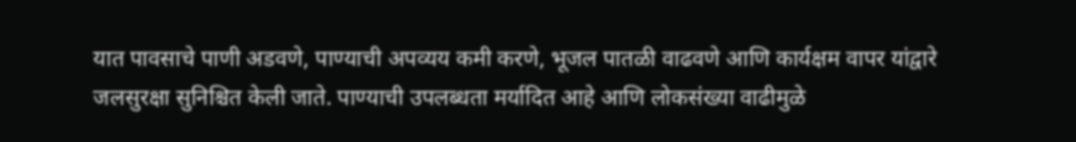यात पावसाचे पाणी अडवणे, पाण्याची अपव्यय कमी करणे, भूजल पातळी वाढवणे आणि कार्यक्षम वापर यांद्वारे जलसुरक्षा सुनिश्चित केली जाते. पाण्याची उपलब्धता मर्यादित आहे आणि लोकसंख्या वाढीमुळे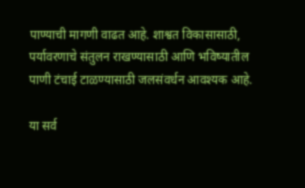पाण्याची मागणी वाढत आहे. शाश्वत विकासासाठी, पर्यावरणाचे संतुलन राखण्यासाठी आणि भविष्यातील पाणी टंचाई टाळण्यासाठी जलसंवर्धन आवश्यक आहे.

या सर्व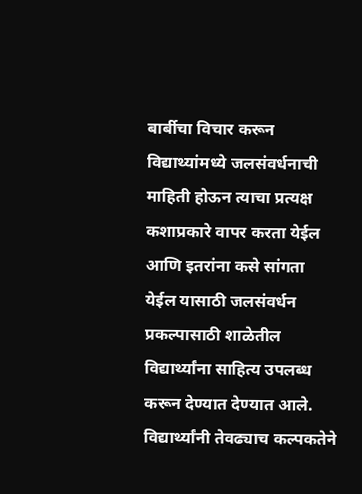बार्बीचा विचार करून विद्याथ्यांमध्ये जलसंवर्धनाची माहिती होऊन त्याचा प्रत्यक्ष कशाप्रकारे वापर करता येईल आणि इतरांना कसे सांगता येईल यासाठी जलसंवर्धन प्रकल्पासाठी शाळेतील विद्यार्थ्यांना साहित्य उपलब्ध करून देण्यात देण्यात आले. विद्यार्थ्यांनी तेवढ्याच कल्पकतेने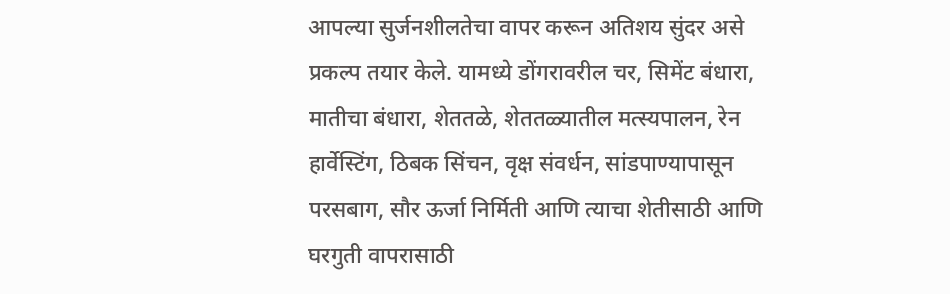आपल्या सुर्जनशीलतेचा वापर करून अतिशय सुंदर असे प्रकल्प तयार केले. यामध्ये डोंगरावरील चर, सिमेंट बंधारा, मातीचा बंधारा, शेततळे, शेततळ्यातील मत्स्यपालन, रेन हार्वेस्टिंग, ठिबक सिंचन, वृक्ष संवर्धन, सांडपाण्यापासून परसबाग, सौर ऊर्जा निर्मिती आणि त्याचा शेतीसाठी आणि घरगुती वापरासाठी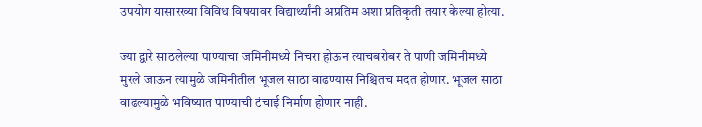उपयोग यासारख्या विविध विषयावर विद्यार्थ्यांनी अप्रतिम अशा प्रतिकृती तयार केल्या होत्या.

ज्या द्वारे साठलेल्या पाण्याचा जमिनीमध्ये निचरा होऊन त्याचबरोबर ते पाणी जमिनीमध्ये मुरले जाऊन त्यामुळे जमिनीतील भूजल साठा वाढण्यास निश्चितच मदत होणार. भूजल साठा वाढल्यामुळे भविष्यात पाण्याची टंचाई निर्माण होणार नाही.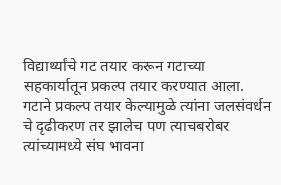विद्यार्थ्यांचे गट तयार करून गटाच्या सहकार्यातून प्रकल्प तयार करण्यात आला. गटाने प्रकल्प तयार केल्यामुळे त्यांना जलसंवर्धन चे दृढीकरण तर झालेच पण त्याचबरोबर त्यांच्यामध्ये संघ भावना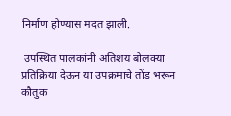निर्माण होण्यास मदत झाली.

 उपस्थित पालकांनी अतिशय बोलक्या प्रतिक्रिया देऊन या उपक्रमाचे तोंड भरून कौतुक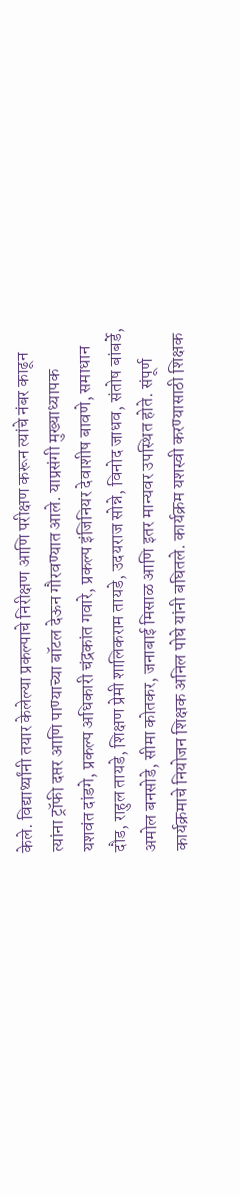केले. विद्यार्थ्यांनी तयार केलेल्या प्रकल्पाचे निरीक्षण आणि परीक्षण करून त्यांचे नंबर काढून त्यांना ट्रॉफी दप्तर आणि पाण्याच्या बॉटल देऊन गौरवण्यात आले. याप्रसंगी मुख्याध्यापक यशवंत दांडगे, प्रकल्प अधिकारी चंद्रकांत गवारे, प्रकल्प इंजिनियर देवाशीष बावणे, समाधान दौड, राहुल तायडे, शिक्षण प्रेमी शालिकराम तायडे, उदयराज सोन्ने, विनोद जाधव, संतोष बांबर्डे, अमोल बनसोडे, सीमा कोतकर, जनाबाई मिसाळ आणि इतर मान्यवर उपस्थित होते. संपूर्ण कार्यक्रमाचे नियोजन शिक्षक अनिल पोघे यांनी बघितले. कार्यक्रम यशस्वी करण्यासाठी शिक्षक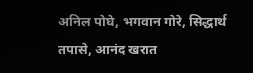अनिल पोघे, भगवान गोरे, सिद्धार्थ तपासे, आनंद खरात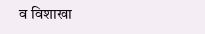व विशाखा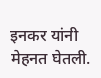इनकर यांनी मेहनत घेतली.